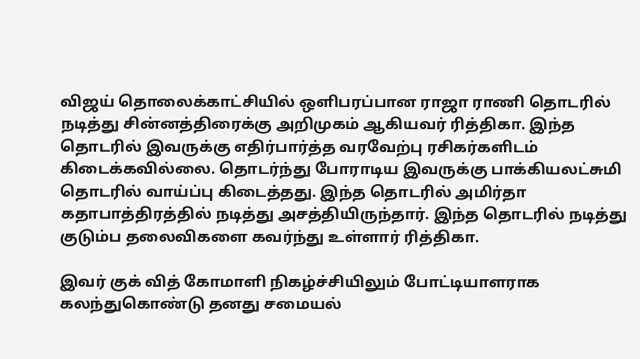விஜய் தொலைக்காட்சியில் ஒளிபரப்பான ராஜா ராணி தொடரில் நடித்து சின்னத்திரைக்கு அறிமுகம் ஆகியவர் ரித்திகா. இந்த தொடரில் இவருக்கு எதிர்பார்த்த வரவேற்பு ரசிகர்களிடம் கிடைக்கவில்லை. தொடர்ந்து போராடிய இவருக்கு பாக்கியலட்சுமி தொடரில் வாய்ப்பு கிடைத்தது. இந்த தொடரில் அமிர்தா கதாபாத்திரத்தில் நடித்து அசத்தியிருந்தார். இந்த தொடரில் நடித்து குடும்ப தலைவிகளை கவர்ந்து உள்ளார் ரித்திகா.

இவர் குக் வித் கோமாளி நிகழ்ச்சியிலும் போட்டியாளராக கலந்துகொண்டு தனது சமையல்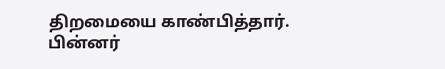திறமையை காண்பித்தார். பின்னர்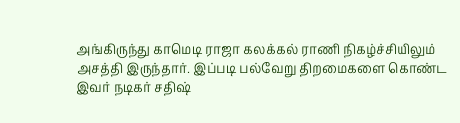அங்கிருந்து காமெடி ராஜா கலக்கல் ராணி நிகழ்ச்சியிலும் அசத்தி இருந்தார். இப்படி பல்வேறு திறமைகளை கொண்ட இவர் நடிகர் சதிஷ்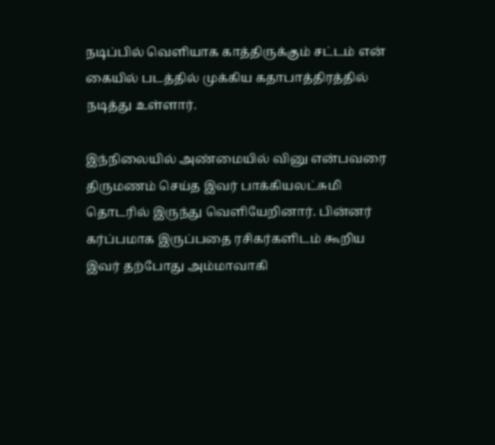நடிப்பில் வெளியாக காத்திருக்கும் சட்டம் என் கையில் படத்தில் முக்கிய கதாபாத்திரத்தில் நடித்து உள்ளார்.

இந்நிலையில் அண்மையில் வினு என்பவரை திருமணம் செய்த இவர் பாக்கியலட்சுமி தொடரில் இருந்து வெளியேறினார். பின்னர் கர்ப்பமாக இருப்பதை ரசிகர்களிடம் கூறிய இவர் தற்போது அம்மாவாகி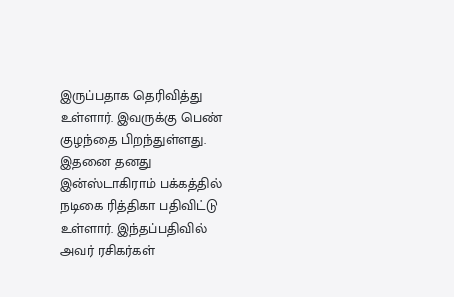இருப்பதாக தெரிவித்து உள்ளார். இவருக்கு பெண் குழந்தை பிறந்துள்ளது. இதனை தனது இன்ஸ்டாகிராம் பக்கத்தில் நடிகை ரித்திகா பதிவிட்டு உள்ளார். இந்தப்பதிவில் அவர் ரசிகர்கள்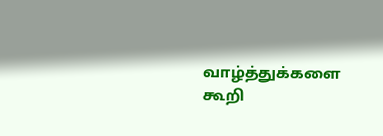வாழ்த்துக்களை கூறி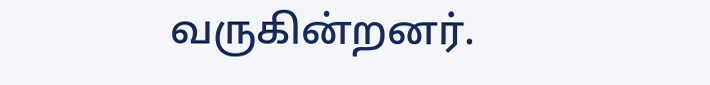வருகின்றனர்.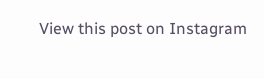View this post on Instagram